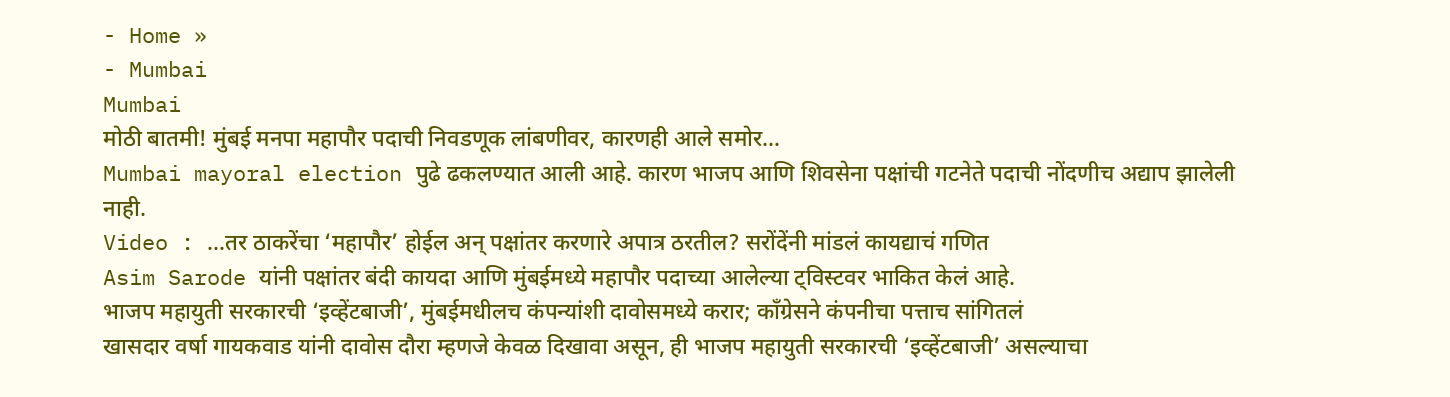- Home »
- Mumbai
Mumbai
मोठी बातमी! मुंबई मनपा महापौर पदाची निवडणूक लांबणीवर, कारणही आले समोर…
Mumbai mayoral election पुढे ढकलण्यात आली आहे. कारण भाजप आणि शिवसेना पक्षांची गटनेते पदाची नोंदणीच अद्याप झालेली नाही.
Video : …तर ठाकरेंचा ‘महापौर’ होईल अन् पक्षांतर करणारे अपात्र ठरतील? सरोंदेंनी मांडलं कायद्याचं गणित
Asim Sarode यांनी पक्षांतर बंदी कायदा आणि मुंबईमध्ये महापौर पदाच्या आलेल्या ट्विस्टवर भाकित केलं आहे.
भाजप महायुती सरकारची ‘इव्हेंटबाजी’, मुंबईमधीलच कंपन्यांशी दावोसमध्ये करार; काँग्रेसने कंपनीचा पत्ताच सांगितलं
खासदार वर्षा गायकवाड यांनी दावोस दौरा म्हणजे केवळ दिखावा असून, ही भाजप महायुती सरकारची ‘इव्हेंटबाजी’ असल्याचा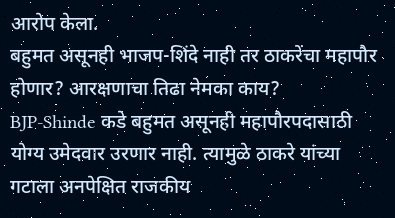आरोप केला.
बहुमत असूनही भाजप-शिंदे नाही तर ठाकरेंचा महापौर होणार? आरक्षणाचा तिढा नेमका काय?
BJP-Shinde कडे बहुमत असूनही महापौरपदासाठी योग्य उमेदवार उरणार नाही. त्यामुळे ठाकरे यांच्या गटाला अनपेक्षित राजकीय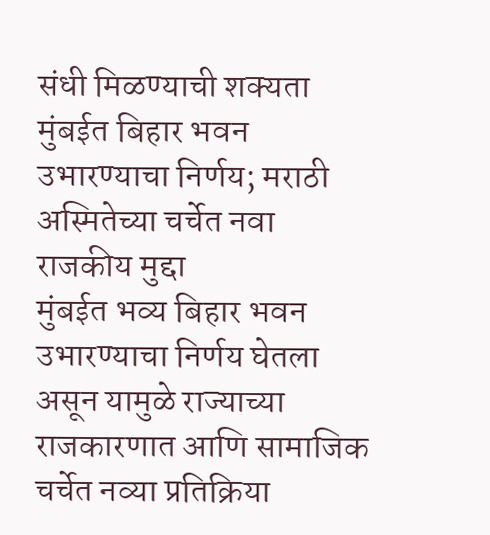संधी मिळण्याची शक्यता
मुंबईत बिहार भवन उभारण्याचा निर्णय; मराठी अस्मितेच्या चर्चेत नवा राजकीय मुद्दा
मुंबईत भव्य बिहार भवन उभारण्याचा निर्णय घेतला असून यामुळे राज्याच्या राजकारणात आणि सामाजिक चर्चेत नव्या प्रतिक्रिया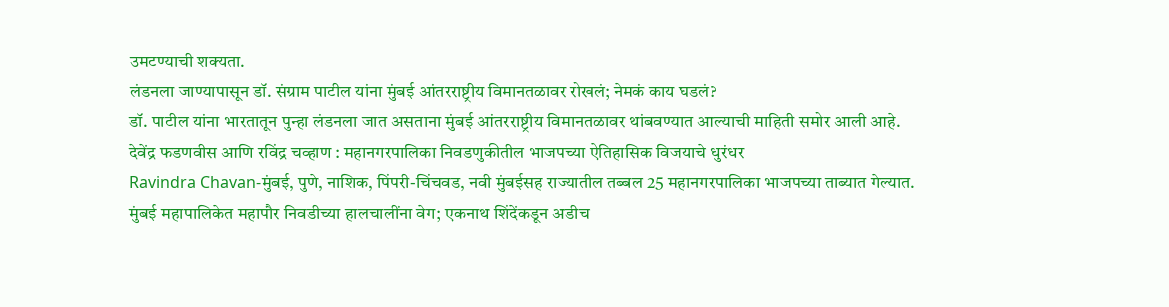उमटण्याची शक्यता.
लंडनला जाण्यापासून डॉ. संग्राम पाटील यांना मुंबई आंतरराष्ट्रीय विमानतळावर रोखलं; नेमकं काय घडलं?
डॉ. पाटील यांना भारतातून पुन्हा लंडनला जात असताना मुंबई आंतरराष्ट्रीय विमानतळावर थांबवण्यात आल्याची माहिती समोर आली आहे.
देवेंद्र फडणवीस आणि रविंद्र चव्हाण : महानगरपालिका निवडणुकीतील भाजपच्या ऐतिहासिक विजयाचे धुरंधर
Ravindra Chavan-मुंबई, पुणे, नाशिक, पिंपरी-चिंचवड, नवी मुंबईसह राज्यातील तब्बल 25 महानगरपालिका भाजपच्या ताब्यात गेल्यात.
मुंबई महापालिकेत महापौर निवडीच्या हालचालींना वेग; एकनाथ शिंदेंकडून अडीच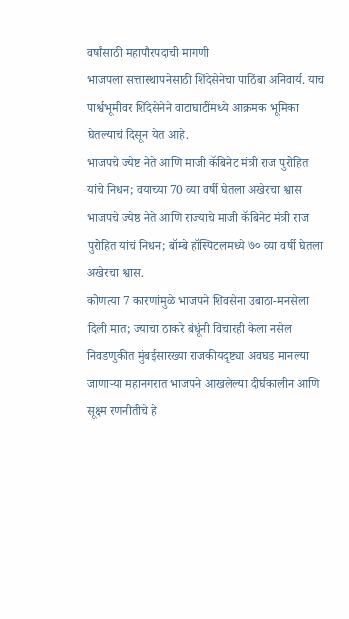वर्षांसाठी महापौरपदाची मागणी
भाजपला सत्तास्थापनेसाठी शिंदेसेनेचा पाठिंबा अनिवार्य. याच पार्श्वभूमीवर शिंदेसेनेने वाटाघाटींमध्ये आक्रमक भूमिका घेतल्याचं दिसून येत आहे.
भाजपचे ज्येष्ट नेते आणि माजी कॅबिनेट मंत्री राज पुरोहित यांचे निधन; वयाच्या 70 व्या वर्षी घेतला अखेरचा श्वास
भाजपचे ज्येष्ठ नेते आणि राज्याचे माजी कॅबिनेट मंत्री राज पुरोहित यांचं निधन; बॉम्बे हॉस्पिटलमध्ये ७० व्या वर्षी घेतला अखेरचा श्वास.
कोणत्या 7 कारणांमुळे भाजपने शिवसेना उबाठा-मनसेला दिली मात; ज्याचा ठाकरे बंधूंनी विचारही केला नसेल
निवडणुकीत मुंबईसारख्या राजकीयदृष्ट्या अवघड मानल्या जाणाऱ्या महानगरात भाजपने आखलेल्या दीर्घकालीन आणि सूक्ष्म रणनीतीचे हे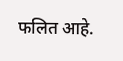फलित आहे.